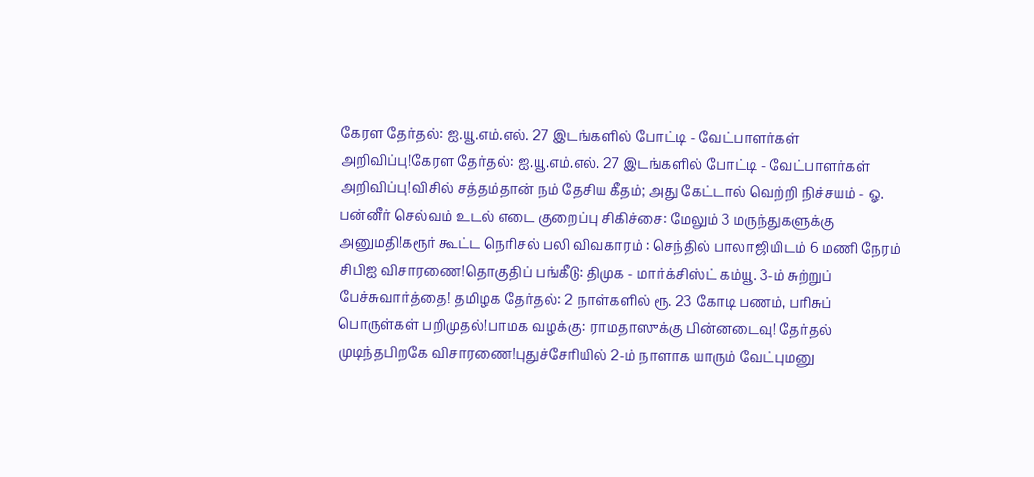கேரள தேர்தல்: ஐ.யூ.எம்.எல். 27 இடங்களில் போட்டி - வேட்பாளர்கள் அறிவிப்பு!கேரள தேர்தல்: ஐ.யூ.எம்.எல். 27 இடங்களில் போட்டி - வேட்பாளர்கள் அறிவிப்பு!விசில் சத்தம்தான் நம் தேசிய கீதம்; அது கேட்டால் வெற்றி நிச்சயம் - ஓ. பன்னீர் செல்வம் உடல் எடை குறைப்பு சிகிச்சை: மேலும் 3 மருந்துகளுக்கு அனுமதி!கரூர் கூட்ட நெரிசல் பலி விவகாரம் : செந்தில் பாலாஜியிடம் 6 மணி நேரம் சிபிஐ விசாரணை!தொகுதிப் பங்கீடு: திமுக - மார்க்சிஸ்ட் கம்யூ. 3-ம் சுற்றுப் பேச்சுவார்த்தை! தமிழக தேர்தல்: 2 நாள்களில் ரூ. 23 கோடி பணம், பரிசுப் பொருள்கள் பறிமுதல்!பாமக வழக்கு: ராமதாஸுக்கு பின்னடைவு! தேர்தல் முடிந்தபிறகே விசாரணை!புதுச்சேரியில் 2-ம் நாளாக யாரும் வேட்புமனு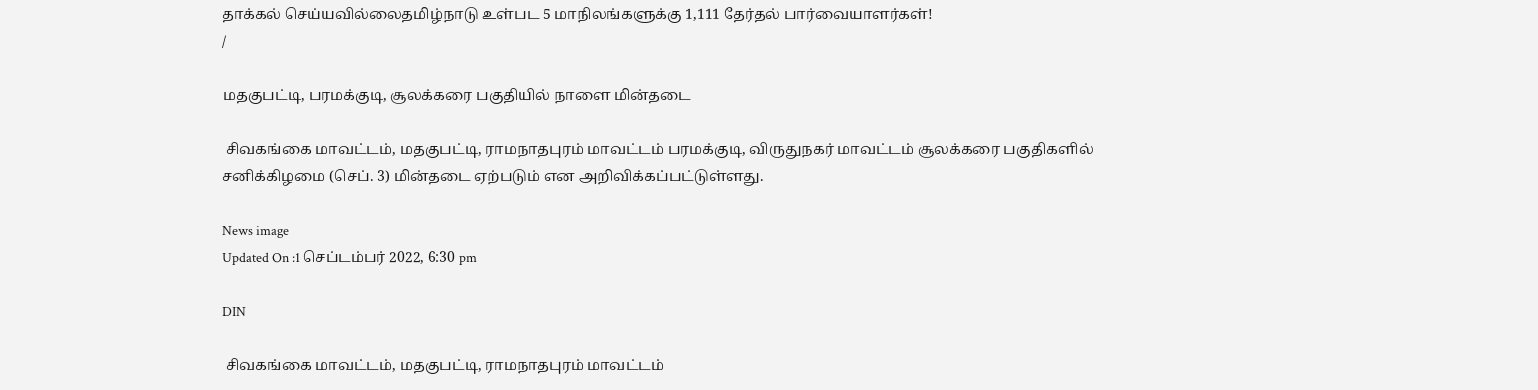தாக்கல் செய்யவில்லைதமிழ்நாடு உள்பட 5 மாநிலங்களுக்கு 1,111 தேர்தல் பார்வையாளர்கள்!
/

மதகுபட்டி, பரமக்குடி, சூலக்கரை பகுதியில் நாளை மின்தடை

 சிவகங்கை மாவட்டம், மதகுபட்டி, ராமநாதபுரம் மாவட்டம் பரமக்குடி, விருதுநகர் மாவட்டம் சூலக்கரை பகுதிகளில் சனிக்கிழமை (செப். 3) மின்தடை ஏற்படும் என அறிவிக்கப்பட்டுள்ளது.

News image
Updated On :1 செப்டம்பர் 2022, 6:30 pm

DIN

 சிவகங்கை மாவட்டம், மதகுபட்டி, ராமநாதபுரம் மாவட்டம்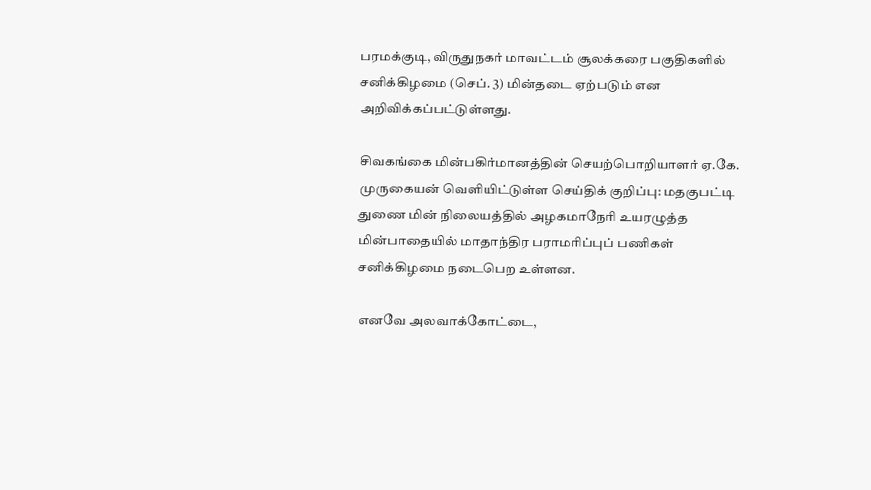பரமக்குடி, விருதுநகர் மாவட்டம் சூலக்கரை பகுதிகளில் சனிக்கிழமை (செப். 3) மின்தடை ஏற்படும் என அறிவிக்கப்பட்டுள்ளது.

சிவகங்கை மின்பகிர்மானத்தின் செயற்பொறியாளர் ஏ.கே. முருகையன் வெளியிட்டுள்ள செய்திக் குறிப்பு: மதகுபட்டி துணை மின் நிலையத்தில் அழகமாநேரி உயரழுத்த மின்பாதையில் மாதாந்திர பராமரிப்புப் பணிகள் சனிக்கிழமை நடைபெற உள்ளன.

எனவே அலவாக்கோட்டை,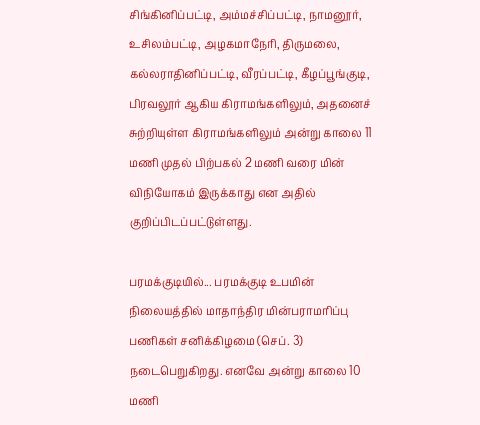சிங்கினிப்பட்டி, அம்மச்சிப்பட்டி, நாமனூர், உசிலம்பட்டி, அழகமாநேரி, திருமலை, கல்லராதினிப்பட்டி, வீரப்பட்டி, கீழப்பூங்குடி, பிரவலூர் ஆகிய கிராமங்களிலும், அதனைச் சுற்றியுள்ள கிராமங்களிலும் அன்று காலை 11 மணி முதல் பிற்பகல் 2 மணி வரை மின் விநியோகம் இருக்காது என அதில் குறிப்பிடப்பட்டுள்ளது.

பரமக்குடியில்... பரமக்குடி உபமின் நிலையத்தில் மாதாந்திர மின்பராமரிப்பு பணிகள் சனிக்கிழமை (செப். 3) நடைபெறுகிறது. எனவே அன்று காலை 10 மணி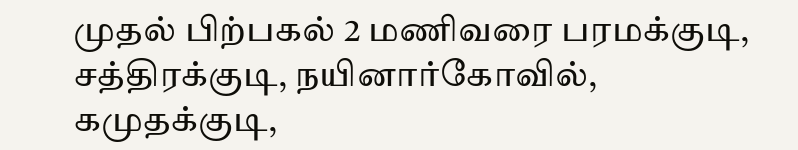முதல் பிற்பகல் 2 மணிவரை பரமக்குடி, சத்திரக்குடி, நயினார்கோவில், கமுதக்குடி,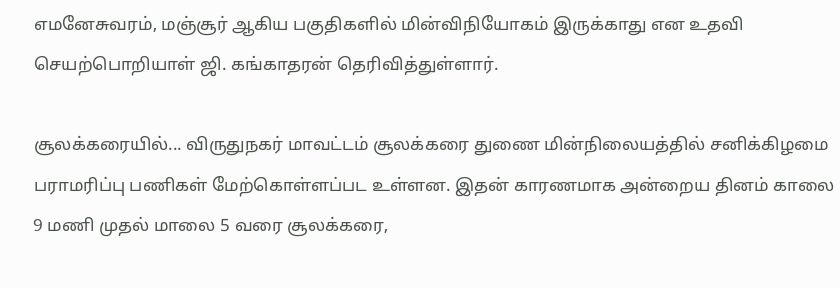எமனேசுவரம், மஞ்சூர் ஆகிய பகுதிகளில் மின்விநியோகம் இருக்காது என உதவி செயற்பொறியாள் ஜி. கங்காதரன் தெரிவித்துள்ளார்.

சூலக்கரையில்... விருதுநகர் மாவட்டம் சூலக்கரை துணை மின்நிலையத்தில் சனிக்கிழமை பராமரிப்பு பணிகள் மேற்கொள்ளப்பட உள்ளன. இதன் காரணமாக அன்றைய தினம் காலை 9 மணி முதல் மாலை 5 வரை சூலக்கரை,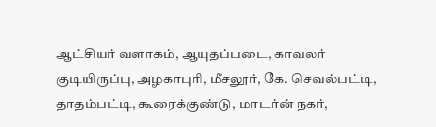ஆட்சியர் வளாகம், ஆயுதப்படை, காவலர் குடியிருப்பு, அழகாபுரி, மீசலூர், கே. செவல்பட்டி, தாதம்பட்டி, கூரைக்குண்டு, மாடர்ன் நகர்,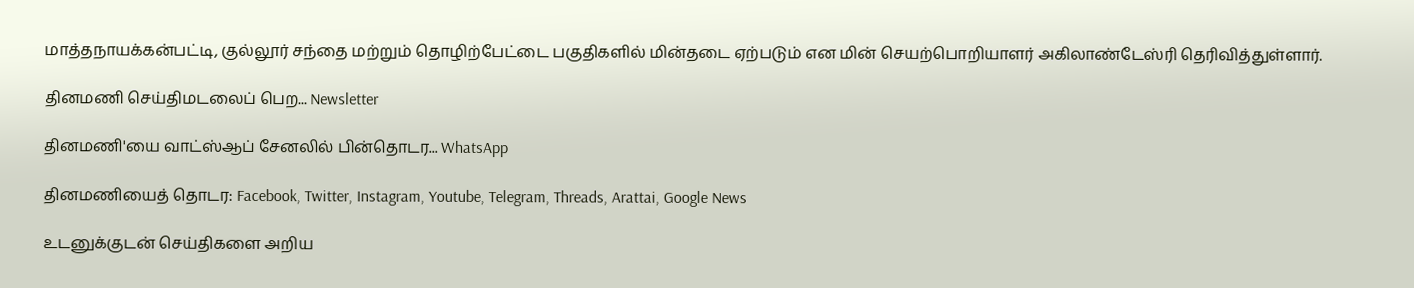மாத்தநாயக்கன்பட்டி, குல்லூர் சந்தை மற்றும் தொழிற்பேட்டை பகுதிகளில் மின்தடை ஏற்படும் என மின் செயற்பொறியாளர் அகிலாண்டேஸ்ரி தெரிவித்துள்ளார்.

தினமணி செய்திமடலைப் பெற... Newsletter

தினமணி'யை வாட்ஸ்ஆப் சேனலில் பின்தொடர... WhatsApp

தினமணியைத் தொடர: Facebook, Twitter, Instagram, Youtube, Telegram, Threads, Arattai, Google News

உடனுக்குடன் செய்திகளை அறிய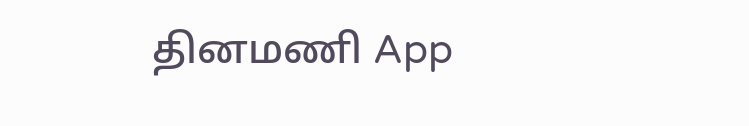தினமணி App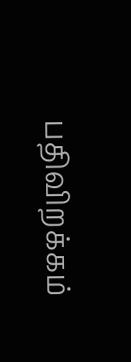பதிவிறக்கம்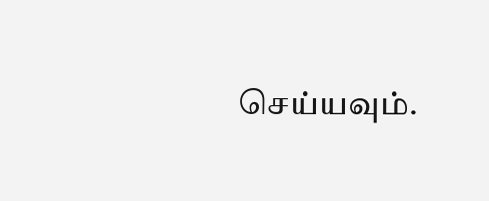செய்யவும்.